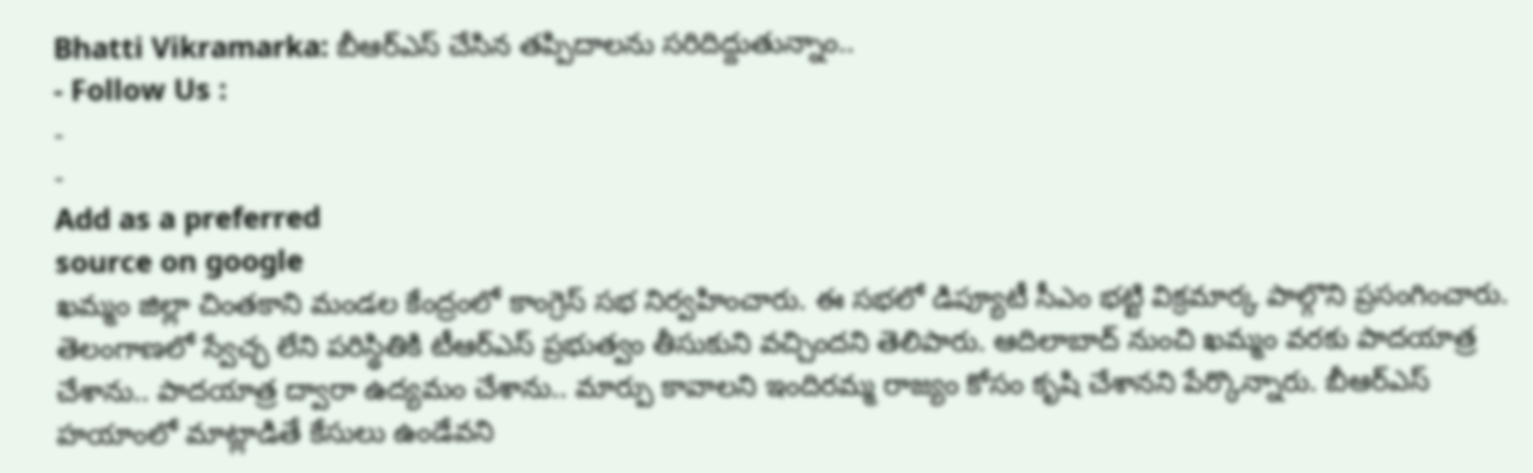Bhatti Vikramarka: బీఆర్ఎస్ చేసిన తప్పిదాలను సరిదిద్దుతున్నాం..
- Follow Us :
-
-
Add as a preferred
source on google
ఖమ్మం జిల్లా చింతకాని మండల కేంద్రంలో కాంగ్రెస్ సభ నిర్వహించారు. ఈ సభలో డిప్యూటీ సీఎం భట్టి విక్రమార్క పాల్గొని ప్రసంగించారు. తెలంగాణలో స్వేచ్ఛ లేని పరిస్థితికి టీఆర్ఎస్ ప్రభుత్వం తీసుకుని వచ్చిందని తెలిపారు. ఆదిలాబాద్ నుంచి ఖమ్మం వరకు పాదయాత్ర చేశాను.. పాదయాత్ర ద్వారా ఉద్యమం చేశాను.. మార్పు కావాలని ఇందిరమ్మ రాజ్యం కోసం కృషి చేశానని పేర్కొన్నారు. బీఆర్ఎస్ హయాంలో మాట్లాడితే కేసులు ఉండేవని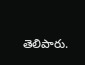తెలిపారు.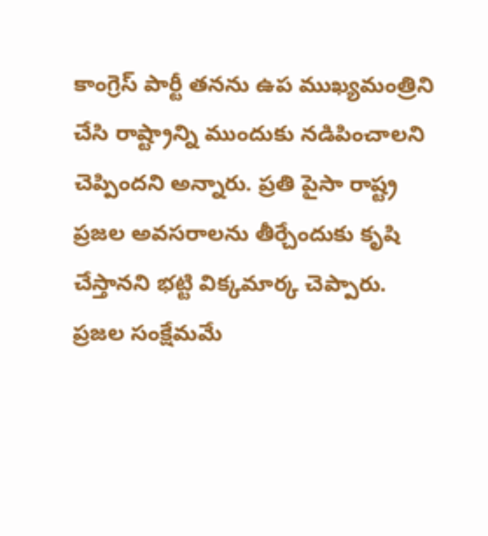కాంగ్రెస్ పార్టీ తనను ఉప ముఖ్యమంత్రిని చేసి రాష్ట్రాన్ని ముందుకు నడిపించాలని చెప్పిందని అన్నారు. ప్రతి పైసా రాష్ట్ర ప్రజల అవసరాలను తీర్చేందుకు కృషి చేస్తానని భట్టి విక్కమార్క చెప్పారు. ప్రజల సంక్షేమమే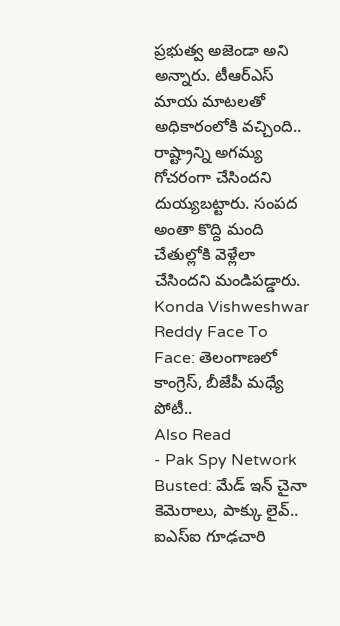ప్రభుత్వ అజెండా అని అన్నారు. టీఆర్ఎస్ మాయ మాటలతో అధికారంలోకి వచ్చింది.. రాష్ట్రాన్ని అగమ్య గోచరంగా చేసిందని దుయ్యబట్టారు. సంపద అంతా కొద్ది మంది చేతుల్లోకి వెళ్లేలా చేసిందని మండిపడ్డారు.
Konda Vishweshwar Reddy Face To Face: తెలంగాణలో కాంగ్రెస్, బీజేపీ మధ్యే పోటీ..
Also Read
- Pak Spy Network Busted: మేడ్ ఇన్ చైనా కెమెరాలు, పాక్కు లైవ్.. ఐఎస్ఐ గూఢచారి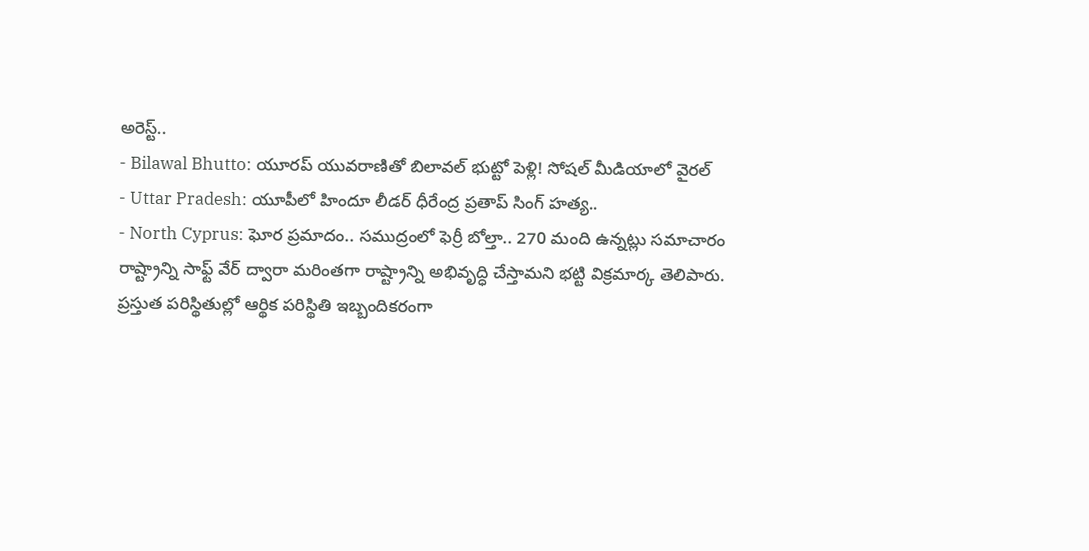అరెస్ట్..
- Bilawal Bhutto: యూరప్ యువరాణితో బిలావల్ భుట్టో పెళ్లి! సోషల్ మీడియాలో వైరల్
- Uttar Pradesh: యూపీలో హిందూ లీడర్ ధీరేంద్ర ప్రతాప్ సింగ్ హత్య..
- North Cyprus: ఘోర ప్రమాదం.. సముద్రంలో ఫెర్రీ బోల్తా.. 270 మంది ఉన్నట్లు సమాచారం
రాష్ట్రాన్ని సాఫ్ట్ వేర్ ద్వారా మరింతగా రాష్ట్రాన్ని అభివృద్ధి చేస్తామని భట్టి విక్రమార్క తెలిపారు. ప్రస్తుత పరిస్థితుల్లో ఆర్థిక పరిస్థితి ఇబ్బందికరంగా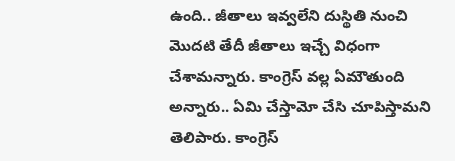ఉంది.. జీతాలు ఇవ్వలేని దుస్థితి నుంచి మొదటి తేదీ జీతాలు ఇచ్చే విధంగా చేశామన్నారు. కాంగ్రెస్ వల్ల ఏమౌతుంది అన్నారు.. ఏమి చేస్తామో చేసి చూపిస్తామని తెలిపారు. కాంగ్రెస్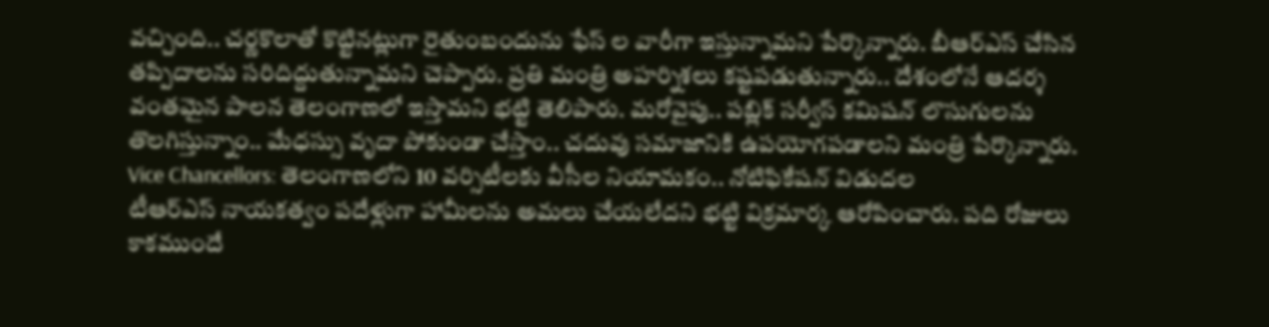వచ్చింది.. చర్ణకొలాతో కొట్టినట్లుగా రైతుంబందును ఫేస్ ల వారీగా ఇస్తున్నామని పేర్కొన్నారు. బీఆర్ఎస్ చేసిన తప్పిదాలను సరిదిద్దుతున్నామని చెప్పారు. ప్రతి మంత్రి అహర్నిశలు కష్టపడుతున్నారు.. దేశంలోనే ఆదర్శ వంతమైన పాలన తెలంగాణలో ఇస్తామని భట్టి తెలిపారు. మరోవైపు.. పబ్లిక్ సర్వీస్ కమిషన్ లొసుగులను తొలగిస్తున్నాం.. మేధస్సు వృదా పోకుండా చేస్తాం.. చదువు సమాజానికి ఉపయోగపడాలని మంత్రి పేర్కొన్నారు.
Vice Chancellors: తెలంగాణలోని 10 వర్సిటీలకు వీసీల నియామకం.. నోటిఫికేషన్ విడుదల
టీఆర్ఎస్ నాయకత్వం పదేళ్లుగా హామీలను అమలు చేయలేదని భట్టి విక్రమార్క ఆరోపించారు. పది రోజులు కాకముందే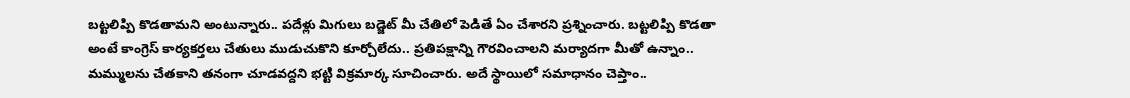బట్టలిప్పి కొడతామని అంటున్నారు.. పదేళ్లు మిగులు బడ్జెట్ మీ చేతిలో పెడితే ఏం చేశారని ప్రశ్నించారు. బట్టలిప్పి కొడతా అంటే కాంగ్రెస్ కార్యకర్తలు చేతులు ముడుచుకొని కూర్చోలేదు.. ప్రతిపక్షాన్ని గౌరవించాలని మర్యాదగా మీతో ఉన్నాం.. మమ్ములను చేతకాని తనంగా చూడవద్దని భట్టి విక్రమార్క సూచించారు. అదే స్థాయిలో సమాధానం చెప్తాం..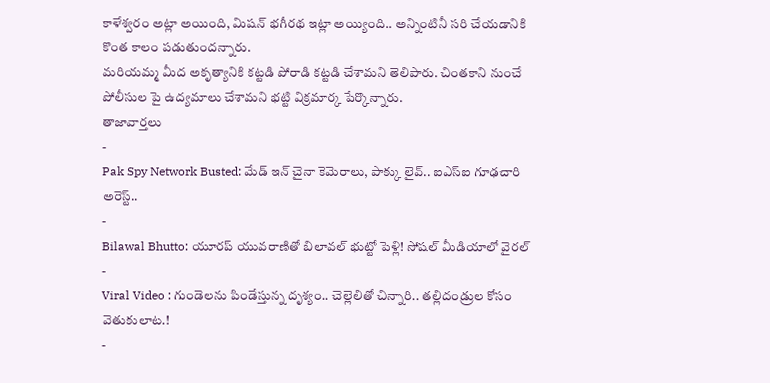కాళేశ్వరం అట్లా అయింది, మిషన్ భగీరథ ఇట్లా అయ్యింది.. అన్నింటినీ సరి చేయడానికి కొంత కాలం పడుతుందన్నారు.
మరియమ్మ మీద అకృత్యానికి కట్టడి పోరాడి కట్టడి చేశామని తెలిపారు. చింతకాని నుంచే పోలీసుల పై ఉద్యమాలు చేశామని భట్టి విక్రమార్క పేర్కొన్నారు.
తాజావార్తలు
-
Pak Spy Network Busted: మేడ్ ఇన్ చైనా కెమెరాలు, పాక్కు లైవ్.. ఐఎస్ఐ గూఢచారి అరెస్ట్..
-
Bilawal Bhutto: యూరప్ యువరాణితో బిలావల్ భుట్టో పెళ్లి! సోషల్ మీడియాలో వైరల్
-
Viral Video : గుండెలను పిండేస్తున్న దృశ్యం.. చెల్లెలితో చిన్నారి.. తల్లిదండ్రుల కోసం వెతుకులాట.!
-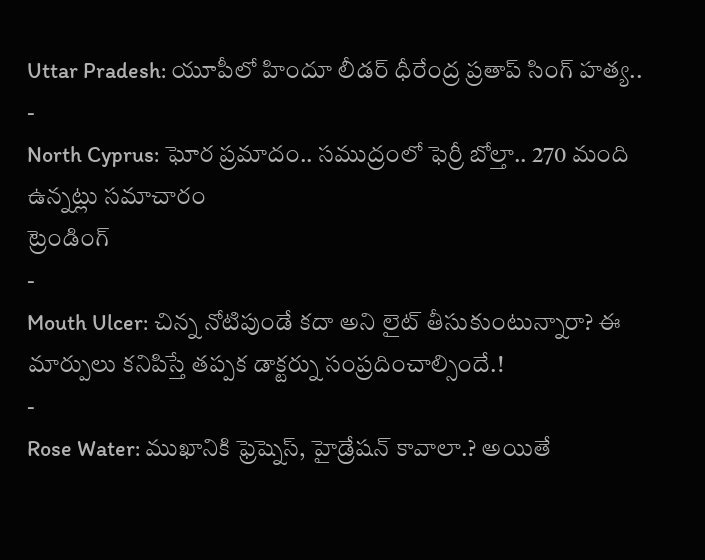Uttar Pradesh: యూపీలో హిందూ లీడర్ ధీరేంద్ర ప్రతాప్ సింగ్ హత్య..
-
North Cyprus: ఘోర ప్రమాదం.. సముద్రంలో ఫెర్రీ బోల్తా.. 270 మంది ఉన్నట్లు సమాచారం
ట్రెండింగ్
-
Mouth Ulcer: చిన్న నోటిపుండే కదా అని లైట్ తీసుకుంటున్నారా? ఈ మార్పులు కనిపిస్తే తప్పక డాక్టర్ను సంప్రదించాల్సిందే.!
-
Rose Water: ముఖానికి ఫ్రెష్నెస్, హైడ్రేషన్ కావాలా.? అయితే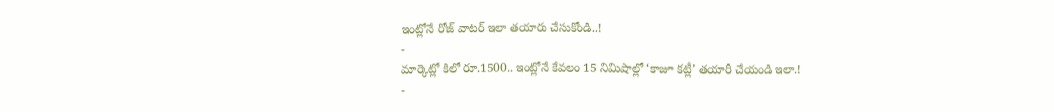ఇంట్లోనే రోజ్ వాటర్ ఇలా తయారు చేసుకోండి..!
-
మార్కెట్లో కిలో రూ.1500.. ఇంట్లోనే కేవలం 15 నిమిషాల్లో ‘కాజూ కట్లీ’ తయారీ చేయండి ఇలా.!
-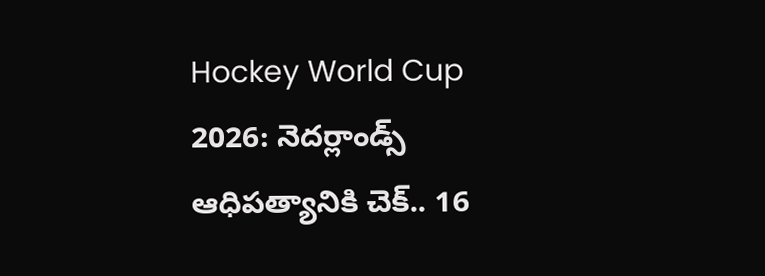Hockey World Cup 2026: నెదర్లాండ్స్ ఆధిపత్యానికి చెక్.. 16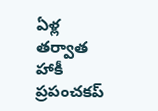ఏళ్ల తర్వాత హాకీ ప్రపంచకప్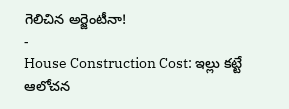గెలిచిన అర్జెంటీనా!
-
House Construction Cost: ఇల్లు కట్టే ఆలోచన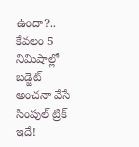ఉందా?.. కేవలం 5 నిమిషాల్లో బడ్జెట్ అంచనా వేసే సింపుల్ ట్రిక్ ఇదే!